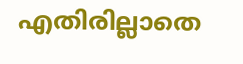എതിരില്ലാതെ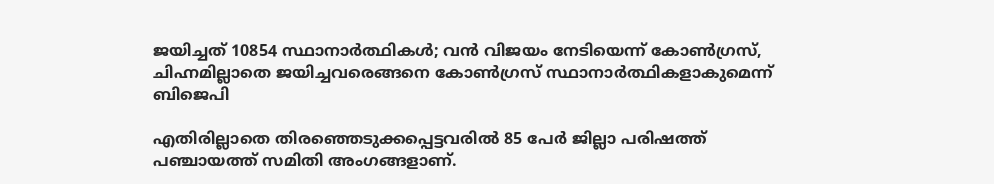ജയിച്ചത് 10854 സ്ഥാനാര്‍ത്ഥികള്‍; വന്‍ വിജയം നേടിയെന്ന് കോണ്‍ഗ്രസ്, ചിഹ്നമില്ലാതെ ജയിച്ചവരെങ്ങനെ കോണ്‍ഗ്രസ് സ്ഥാനാര്‍ത്ഥികളാകുമെന്ന് ബിജെപി

എതിരില്ലാതെ തിരഞ്ഞെടുക്കപ്പെട്ടവരില്‍ 85 പേര്‍ ജില്ലാ പരിഷത്ത് പഞ്ചായത്ത് സമിതി അംഗങ്ങളാണ്.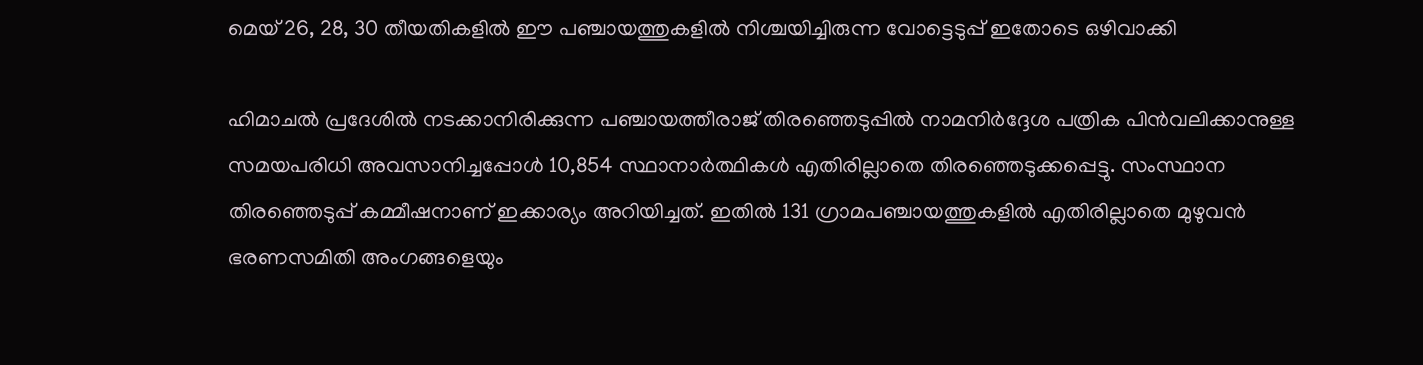മെയ് 26, 28, 30 തീയതികളില്‍ ഈ പഞ്ചായത്തുകളില്‍ നിശ്ചയിച്ചിരുന്ന വോട്ടെടുപ്പ് ഇതോടെ ഒഴിവാക്കി

ഹിമാചല്‍ പ്രദേശില്‍ നടക്കാനിരിക്കുന്ന പഞ്ചായത്തീരാജ് തിരഞ്ഞെടുപ്പില്‍ നാമനിര്‍ദ്ദേശ പത്രിക പിന്‍വലിക്കാനുള്ള സമയപരിധി അവസാനിച്ചപ്പോള്‍ 10,854 സ്ഥാനാര്‍ത്ഥികള്‍ എതിരില്ലാതെ തിരഞ്ഞെടുക്കപ്പെട്ടു. സംസ്ഥാന തിരഞ്ഞെടുപ്പ് കമ്മീഷനാണ് ഇക്കാര്യം അറിയിച്ചത്. ഇതില്‍ 131 ഗ്രാമപഞ്ചായത്തുകളില്‍ എതിരില്ലാതെ മുഴുവന്‍ ഭരണസമിതി അംഗങ്ങളെയും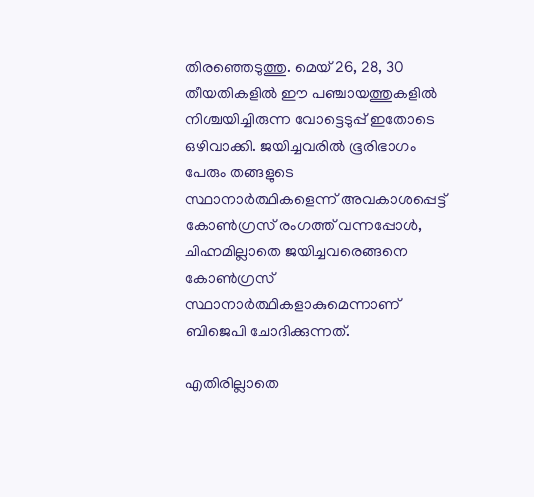തിരഞ്ഞെടുത്തു. മെയ് 26, 28, 30 തീയതികളില്‍ ഈ പഞ്ചായത്തുകളില്‍ നിശ്ചയിച്ചിരുന്ന വോട്ടെടുപ്പ് ഇതോടെ ഒഴിവാക്കി. ജയിച്ചവരില്‍ ഭൂരിഭാഗം പേരും തങ്ങളുടെ സ്ഥാനാര്‍ത്ഥികളെന്ന് അവകാശപ്പെട്ട് കോണ്‍ഗ്രസ് രംഗത്ത് വന്നപ്പോള്‍, ചിഹ്നമില്ലാതെ ജയിച്ചവരെങ്ങനെ കോണ്‍ഗ്രസ് സ്ഥാനാര്‍ത്ഥികളാകുമെന്നാണ് ബിജെപി ചോദിക്കുന്നത്.

എതിരില്ലാതെ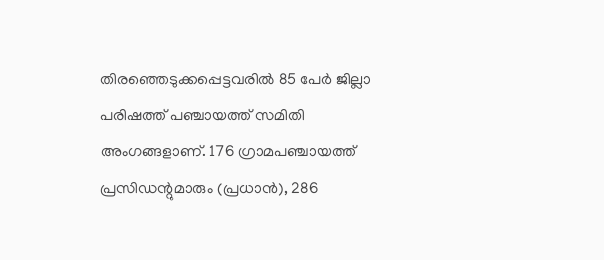തിരഞ്ഞെടുക്കപ്പെട്ടവരില്‍ 85 പേര്‍ ജില്ലാ പരിഷത്ത് പഞ്ചായത്ത് സമിതി അംഗങ്ങളാണ്. 176 ഗ്രാമപഞ്ചായത്ത് പ്രസിഡന്റുമാരും (പ്രധാന്‍), 286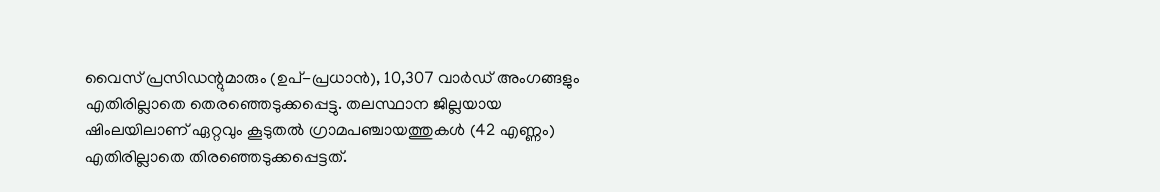വൈസ് പ്രസിഡന്റുമാരും (ഉപ്-പ്രധാന്‍), 10,307 വാര്‍ഡ് അംഗങ്ങളും എതിരില്ലാതെ തെരഞ്ഞെടുക്കപ്പെട്ടു. തലസ്ഥാന ജില്ലയായ ഷിംലയിലാണ് ഏറ്റവും കൂടുതല്‍ ഗ്രാമപഞ്ചായത്തുകള്‍ (42 എണ്ണം) എതിരില്ലാതെ തിരഞ്ഞെടുക്കപ്പെട്ടത്.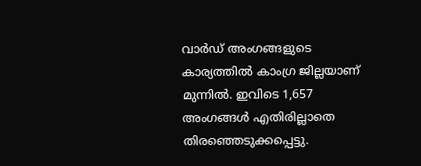വാര്‍ഡ് അംഗങ്ങളുടെ കാര്യത്തില്‍ കാംഗ്ര ജില്ലയാണ് മുന്നില്‍. ഇവിടെ 1,657 അംഗങ്ങള്‍ എതിരില്ലാതെ തിരഞ്ഞെടുക്കപ്പെട്ടു.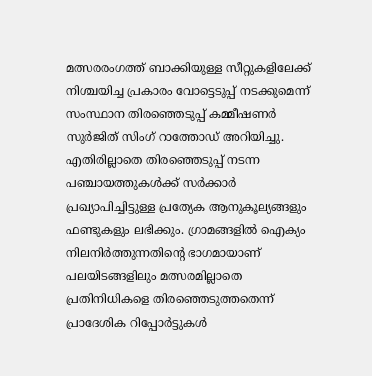മത്സരരംഗത്ത് ബാക്കിയുള്ള സീറ്റുകളിലേക്ക് നിശ്ചയിച്ച പ്രകാരം വോട്ടെടുപ്പ് നടക്കുമെന്ന് സംസ്ഥാന തിരഞ്ഞെടുപ്പ് കമ്മീഷണര്‍ സുര്‍ജിത് സിംഗ് റാത്തോഡ് അറിയിച്ചു. എതിരില്ലാതെ തിരഞ്ഞെടുപ്പ് നടന്ന പഞ്ചായത്തുകള്‍ക്ക് സര്‍ക്കാര്‍ പ്രഖ്യാപിച്ചിട്ടുള്ള പ്രത്യേക ആനുകൂല്യങ്ങളും ഫണ്ടുകളും ലഭിക്കും. ഗ്രാമങ്ങളില്‍ ഐക്യം നിലനിര്‍ത്തുന്നതിന്റെ ഭാഗമായാണ് പലയിടങ്ങളിലും മത്സരമില്ലാതെ പ്രതിനിധികളെ തിരഞ്ഞെടുത്തതെന്ന് പ്രാദേശിക റിപ്പോര്‍ട്ടുകള്‍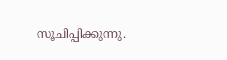സൂചിപ്പിക്കുന്നു.